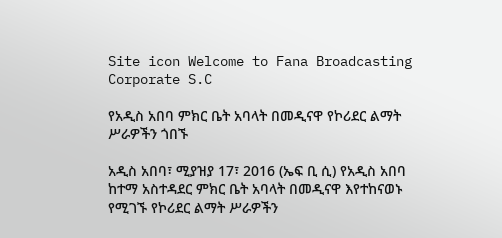Site icon Welcome to Fana Broadcasting Corporate S.C

የአዲስ አበባ ምክር ቤት አባላት በመዲናዋ የኮሪደር ልማት ሥራዎችን ጎበኙ

አዲስ አበባ፣ ሚያዝያ 17፣ 2016 (ኤፍ ቢ ሲ) የአዲስ አበባ ከተማ አስተዳደር ምክር ቤት አባላት በመዲናዋ እየተከናወኑ የሚገኙ የኮሪደር ልማት ሥራዎችን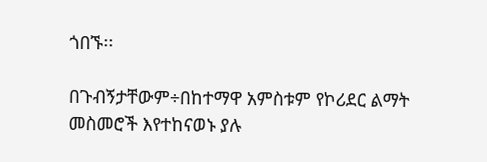ጎበኙ፡፡

በጉብኝታቸውም÷በከተማዋ አምስቱም የኮሪደር ልማት መስመሮች እየተከናወኑ ያሉ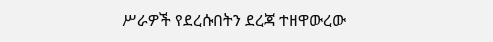ሥራዎች የደረሱበትን ደረጃ ተዘዋውረው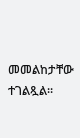መመልከታቸው ተገልጿል፡፡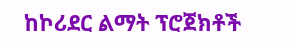ከኮሪደር ልማት ፕሮጀክቶች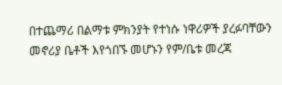በተጨማሪ በልማቱ ምክንያት የተነሱ ነዋሪዎች ያረፉባቸውን መኖሪያ ቤቶች እየጎበኙ መሆኑን የም/ቤቱ መረጃ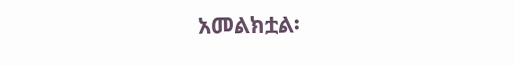አመልክቷል፡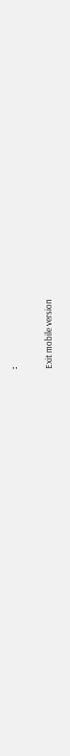፡

Exit mobile version